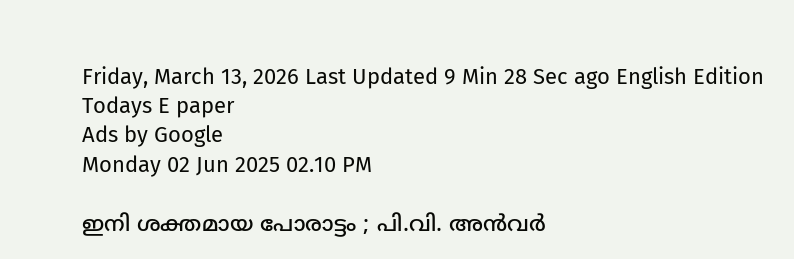Friday, March 13, 2026 Last Updated 9 Min 28 Sec ago English Edition
Todays E paper
Ads by Google
Monday 02 Jun 2025 02.10 PM

ഇനി ശക്തമായ പോരാട്ടം ; പി.വി. അന്‍വര്‍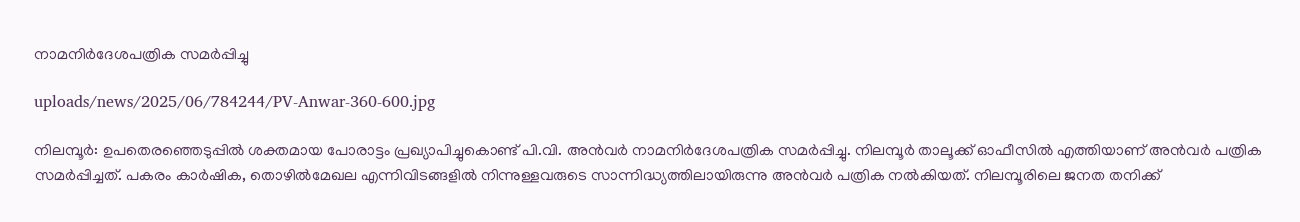നാമനിര്‍ദേശപത്രിക സമര്‍പ്പിച്ചു

uploads/news/2025/06/784244/PV-Anwar-360-600.jpg

നിലമ്പൂര്‍: ഉപതെരഞ്ഞെടുപ്പില്‍ ശക്തമായ പോരാട്ടം പ്രഖ്യാപിച്ചുകൊണ്ട് പി.വി. അന്‍വര്‍ നാമനിര്‍ദേശപത്രിക സമര്‍പ്പിച്ചു. നിലമ്പൂര്‍ താലൂക്ക് ഓഫീസില്‍ എത്തിയാണ് അന്‍വര്‍ പത്രിക സമര്‍പ്പിച്ചത്. പകരം കാര്‍ഷിക, തൊഴില്‍മേഖല എന്നിവിടങ്ങളില്‍ നിന്നുള്ളവരുടെ സാന്നിദ്ധ്യത്തിലായിരുന്നു അന്‍വര്‍ പത്രിക നല്‍കിയത്. നിലമ്പൂരിലെ ജനത തനിക്ക്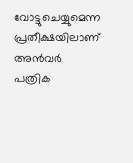വോട്ടുചെയ്യുമെന്ന പ്രതീക്ഷയിലാണ് അന്‍വര്‍ പത്രിക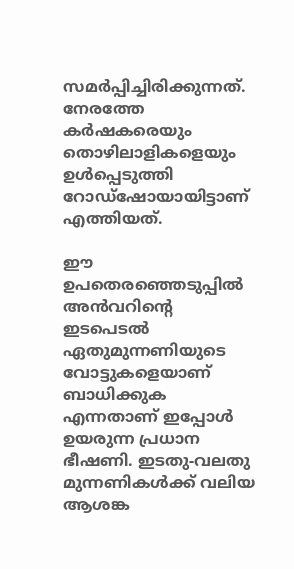സമര്‍പ്പിച്ചിരിക്കുന്നത്. നേരത്തേ കര്‍ഷകരെയും തൊഴിലാളികളെയും ഉള്‍പ്പെടുത്തി റോഡ്‌ഷോയായിട്ടാണ് എത്തിയത്.

ഈ ഉപതെരഞ്ഞെടുപ്പില്‍ അന്‍വറിന്റെ ഇടപെടല്‍ ഏതുമുന്നണിയുടെ വോട്ടുകളെയാണ് ബാധിക്കുക എന്നതാണ് ഇപ്പോള്‍ ഉയരുന്ന പ്രധാന ഭീഷണി. ഇടതു-വലതു മുന്നണികള്‍ക്ക് വലിയ ആശങ്ക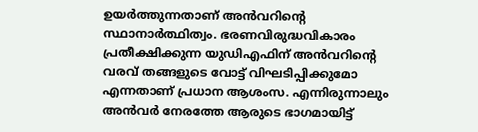ഉയര്‍ത്തുന്നതാണ് അന്‍വറിന്റെ സ്ഥാനാര്‍ത്ഥിത്വം. ഭരണവിരുദ്ധവികാരം പ്രതീക്ഷിക്കുന്ന യുഡിഎഫിന് അന്‍വറിന്റെ വരവ് തങ്ങളുടെ വോട്ട് വിഘടിപ്പിക്കുമോ എന്നതാണ് പ്രധാന ആശംസ. എന്നിരുന്നാലും അന്‍വര്‍ നേരത്തേ ആരുടെ ഭാഗമായിട്ട്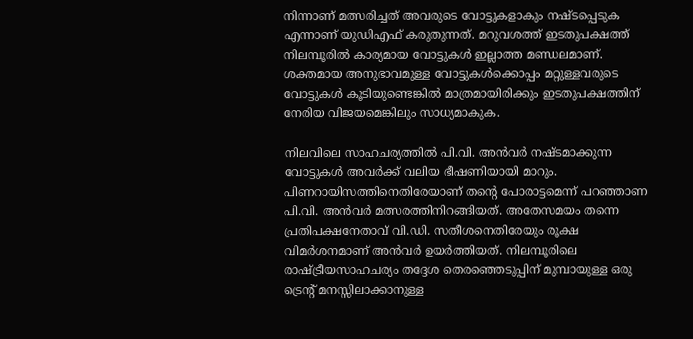നിന്നാണ് മത്സരിച്ചത് അവരുടെ വോട്ടുകളാകും നഷ്ടപ്പെടുക എന്നാണ് യുഡിഎഫ് കരുതുന്നത്. മറുവശത്ത് ഇടതുപക്ഷത്ത് നിലമ്പൂരില്‍ കാര്യമായ വോട്ടുകള്‍ ഇല്ലാത്ത മണ്ഡലമാണ്. ശക്തമായ അനുഭാവമുള്ള വോട്ടുകള്‍ക്കൊപ്പം മറ്റുള്ളവരുടെ വോട്ടുകള്‍ കൂടിയുണ്ടെങ്കില്‍ മാത്രമായിരിക്കും ഇടതുപക്ഷത്തിന് നേരിയ വിജയമെങ്കിലും സാധ്യമാകുക.

നിലവിലെ സാഹചര്യത്തില്‍ പി.വി. അന്‍വര്‍ നഷ്ടമാക്കുന്ന വോട്ടുകള്‍ അവര്‍ക്ക് വലിയ ഭീഷണിയായി മാറും. പിണറായിസത്തിനെതിരേയാണ് തന്റെ പോരാട്ടമെന്ന് പറഞ്ഞാണ പി.വി. അന്‍വര്‍ മത്സരത്തിനിറങ്ങിയത്. അതേസമയം തന്നെ പ്രതിപക്ഷനേതാവ് വി.ഡി. സതീശനെതിരേയും രൂക്ഷ വിമര്‍ശനമാണ് അന്‍വര്‍ ഉയര്‍ത്തിയത്. നിലമ്പൂരിലെ രാഷ്ട്രീയസാഹചര്യം തദ്ദേശ തെരഞ്ഞെടുപ്പിന് മുമ്പായുള്ള ഒരു ട്രെന്റ് മനസ്സിലാക്കാനുള്ള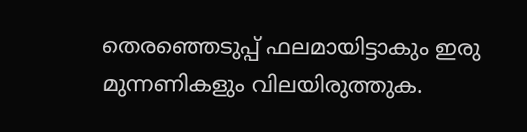തെരഞ്ഞെടുപ്പ് ഫലമായിട്ടാകും ഇരു മുന്നണികളും വിലയിരുത്തുക.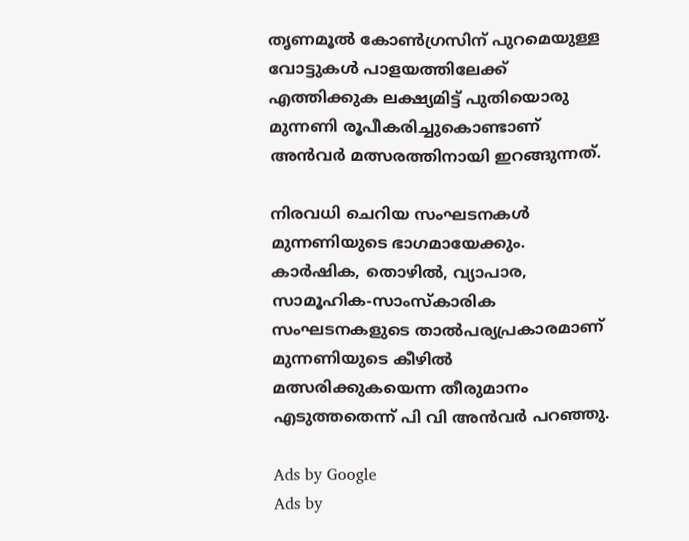തൃണമൂല്‍ കോണ്‍ഗ്രസിന് പുറമെയുള്ള വോട്ടുകള്‍ പാളയത്തിലേക്ക് എത്തിക്കുക ലക്ഷ്യമിട്ട് പുതിയൊരു മുന്നണി രൂപീകരിച്ചുകൊണ്ടാണ് അന്‍വര്‍ മത്സരത്തിനായി ഇറങ്ങുന്നത്.

നിരവധി ചെറിയ സംഘടനകള്‍ മുന്നണിയുടെ ഭാഗമായേക്കും. കാര്‍ഷിക, തൊഴില്‍, വ്യാപാര, സാമൂഹിക-സാംസ്‌കാരിക സംഘടനകളുടെ താല്‍പര്യപ്രകാരമാണ് മുന്നണിയുടെ കീഴില്‍ മത്സരിക്കുകയെന്ന തീരുമാനം എടുത്തതെന്ന് പി വി അന്‍വര്‍ പറഞ്ഞു.

Ads by Google
Ads by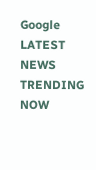Google
LATEST NEWS
TRENDING NOW